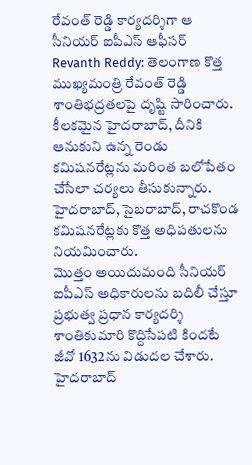రేవంత్ రెడ్డి కార్యదర్శిగా ఆ సీనియర్ ఐపీఎస్ ఆఫీసర్
Revanth Reddy: తెలంగాణ కొత్త ముఖ్యమంత్రి రేవంత్ రెడ్డి శాంతిభద్రతలపై దృష్టి సారించారు. కీలకమైన హైదరాబాద్, దీనికి ఆనుకుని ఉన్న రెండు కమిషనరేట్లను మరింత బలోపేతం చేసేలా చర్యలు తీసుకున్నారు. హైదరాబాద్, సైబరాబాద్, రాచకొండ కమిషనరేట్లకు కొత్త అధిపతులను నియమించారు.
మొత్తం అయిదుమంది సీనియర్ ఐపీఎస్ అధికారులను బదిలీ చేస్తూ ప్రభుత్వ ప్రధాన కార్యదర్శి శాంతికుమారి కొద్దిసేపటి కిందటే జీవో 1632ను విడుదల చేశారు. హైదరాబాద్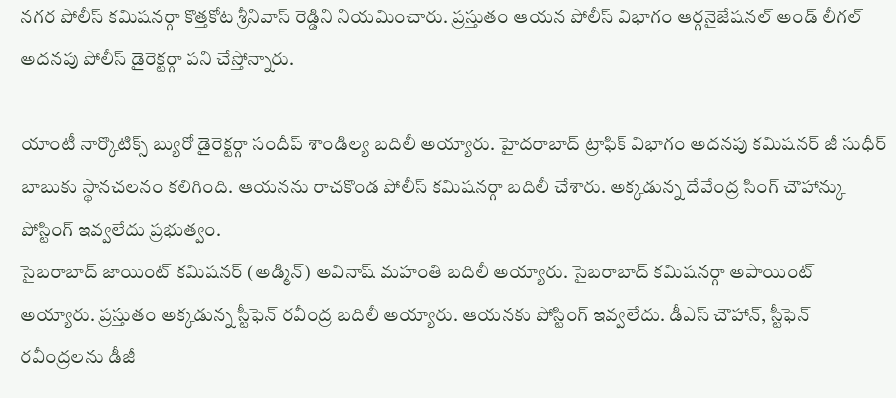నగర పోలీస్ కమిషనర్గా కొత్తకోట శ్రీనివాస్ రెడ్డిని నియమించారు. ప్రస్తుతం ఆయన పోలీస్ విభాగం ఆర్గనైజేషనల్ అండ్ లీగల్ అదనపు పోలీస్ డైరెక్టర్గా పని చేస్తోన్నారు.

యాంటీ నార్కొటిక్స్ బ్యురో డైరెక్టర్గా సందీప్ శాండిల్య బదిలీ అయ్యారు. హైదరాబాద్ ట్రాఫిక్ విభాగం అదనపు కమిషనర్ జీ సుధీర్ బాబుకు స్థానచలనం కలిగింది. ఆయనను రాచకొండ పోలీస్ కమిషనర్గా బదిలీ చేశారు. అక్కడున్న దేవేంద్ర సింగ్ చౌహాన్కు పోస్టింగ్ ఇవ్వలేదు ప్రభుత్వం.
సైబరాబాద్ జాయింట్ కమిషనర్ (అడ్మిన్) అవినాష్ మహంతి బదిలీ అయ్యారు. సైబరాబాద్ కమిషనర్గా అపాయింట్ అయ్యారు. ప్రస్తుతం అక్కడున్న స్టీఫెన్ రవీంద్ర బదిలీ అయ్యారు. ఆయనకు పోస్టింగ్ ఇవ్వలేదు. డీఎస్ చౌహాన్, స్టీఫెన్ రవీంద్రలను డీజీ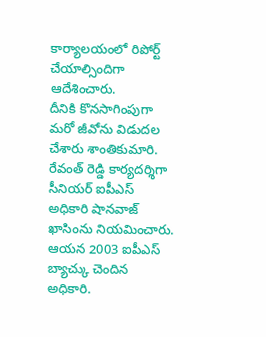కార్యాలయంలో రిపోర్ట్ చేయాల్సిందిగా ఆదేశించారు.
దీనికి కొనసాగింపుగా మరో జీవోను విడుదల చేశారు శాంతికుమారి. రేవంత్ రెడ్డి కార్యదర్శిగా సీనియర్ ఐపీఎస్ అధికారి షానవాజ్ ఖాసింను నియమించారు. ఆయన 2003 ఐపీఎస్ బ్యాచ్కు చెందిన అధికారి.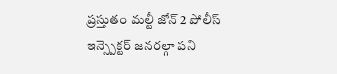ప్రస్తుతం మల్టీ జోన్ 2 పోలీస్ ఇన్స్పెక్టర్ జనరల్గా పని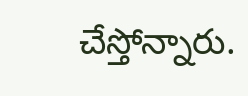చేస్తోన్నారు.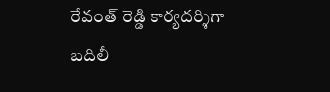రేవంత్ రెడ్డి కార్యదర్శిగా బదిలీ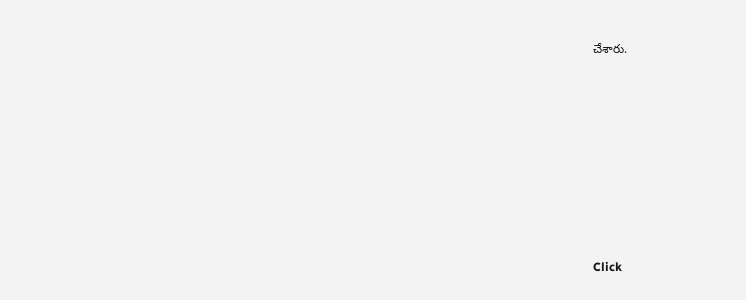చేశారు.












Click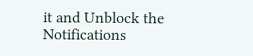it and Unblock the Notifications